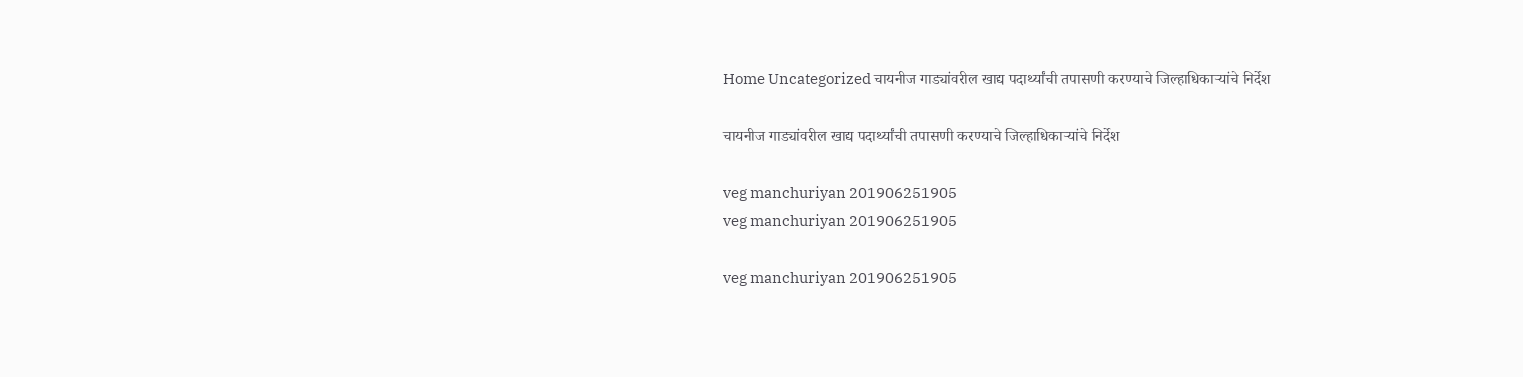Home Uncategorized चायनीज गाड्यांवरील खाद्य पदार्थ्यांची तपासणी करण्याचे जिल्हाधिकाऱ्यांचे निर्देश

चायनीज गाड्यांवरील खाद्य पदार्थ्यांची तपासणी करण्याचे जिल्हाधिकाऱ्यांचे निर्देश

veg manchuriyan 201906251905
veg manchuriyan 201906251905

veg manchuriyan 201906251905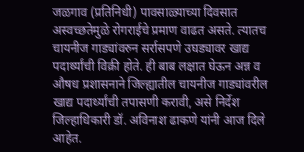जळगाव (प्रतिनिधी) पावसाळ्याच्या दिवसात अस्वच्छतेमुळे रोगराईचे प्रमाण वाढत असते. त्यातच चायनीज गाड्यांवरुन सर्रासपणे उघड्यावर खाद्य पदार्थ्यांची विक्री होते. ही बाब लक्षात घेऊन अन्न व औषध प्रशासनाने जिल्ह्यातील चायनीज गाड्यांवरील खाद्य पदार्थ्यांची तपासणी करावी, असे निर्देश जिल्हाधिकारी डॉ. अविनाश ढाकणे यांनी आज दिले आहेत.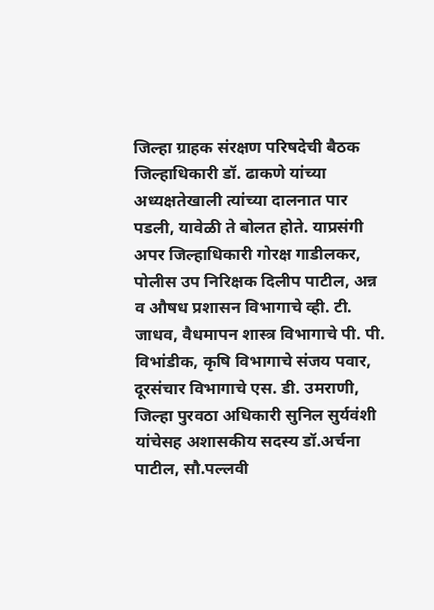जिल्हा ग्राहक संरक्षण परिषदेची बैठक जिल्हाधिकारी डॉ. ढाकणे यांच्या अध्यक्षतेखाली त्यांच्या दालनात पार पडली, यावेळी ते बोलत होते. याप्रसंगी अपर जिल्हाधिकारी गोरक्ष गाडीलकर, पोलीस उप निरिक्षक दिलीप पाटील, अन्न व औषध प्रशासन विभागाचे व्ही. टी. जाधव, वैधमापन शास्त्र विभागाचे पी. पी. विभांडीक, कृषि विभागाचे संजय पवार, दूरसंचार विभागाचे एस. डी. उमराणी, जिल्हा पुरवठा अधिकारी सुनिल सुर्यवंशी यांचेसह अशासकीय सदस्य डॉ.अर्चना पाटील, सौ.पल्लवी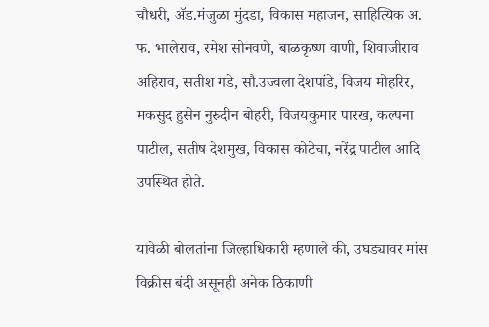चौधरी, ॲड.मंजुळा मुंदडा, विकास महाजन, साहित्यिक अ. फ. भालेराव, रमेश सोनवणे, बाळकृष्ण वाणी, शिवाजीराव अहिराव, सतीश गडे, सौ.उज्वला देशपांडे, विजय मोहरिर, मकसुद हुसेन नुरुदीन बोहरी, विजयकुमार पारख, कल्पना पाटील, सतीष देशमुख, विकास कोटेचा, नरेंद्र पाटील आदि उपस्थित होते.

यावेळी बोलतांना जिल्हाधिकारी म्हणाले की, उघड्यावर मांस विक्रीस बंदी असूनही अनेक ठिकाणी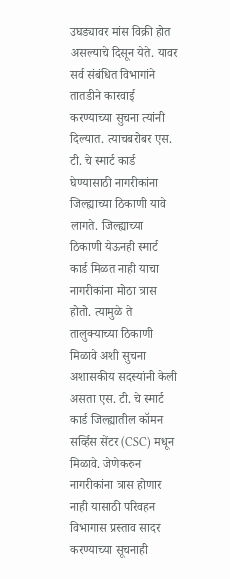उघड्यावर मांस विक्री होत असल्याचे दिसून येते. यावर सर्व संबंधित विभागांने तातडीने कारवाई करण्याच्या सुचना त्यांनी दिल्यात. त्याचबरोबर एस. टी. चे स्मार्ट कार्ड घेण्यासाठी नागरीकांना जिल्ह्याच्या ठिकाणी यावे लागते. जिल्ह्याच्या ठिकाणी येऊनही स्मार्ट कार्ड मिळत नाही याचा नागरीकांना मोठा त्रास होतो. त्यामुळे ते तालुक्याच्या ठिकाणी मिळावे अशी सुचना अशासकीय सदस्यांनी केली असता एस. टी. चे स्मार्ट कार्ड जिल्ह्यातील कॉमन सर्व्हिस सेंटर (CSC) मधून मिळावे. जेणेकरुन नागरीकांना त्रास होणार नाही यासाठी परिवहन विभागास प्रस्ताव सादर करण्याच्या सूचनाही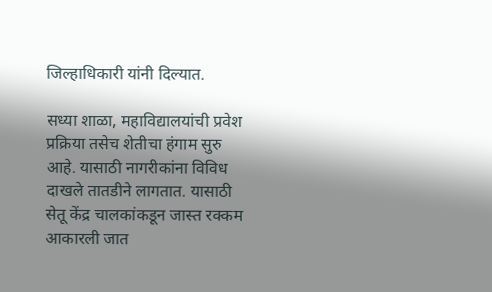जिल्हाधिकारी यांनी दिल्यात.

सध्या शाळा, महाविद्यालयांची प्रवेश प्रक्रिया तसेच शेतीचा हंगाम सुरु आहे. यासाठी नागरीकांना विविध दाखले तातडीने लागतात. यासाठी सेतू केंद्र चालकांकडून जास्त रक्कम आकारली जात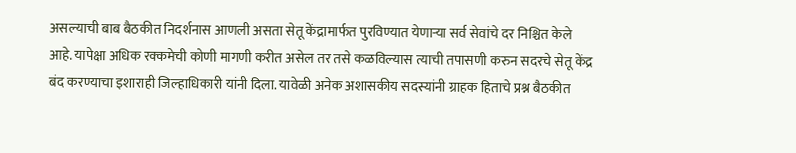असल्याची बाब बैठकीत निदर्शनास आणली असता सेतू केंद्रामार्फत पुरविण्यात येणाऱ्या सर्व सेवांचे दर निश्चित केले आहे. यापेक्षा अधिक रक्कमेची कोणी मागणी करीत असेल तर तसे कळविल्यास त्याची तपासणी करुन सदरचे सेतू केंद्र बंद करण्याचा इशाराही जिल्हाधिकारी यांनी दिला. यावेळी अनेक अशासकीय सदस्यांनी ग्राहक हिताचे प्रश्न बैठकीत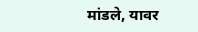मांडले, यावर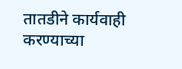तातडीने कार्यवाही करण्याच्या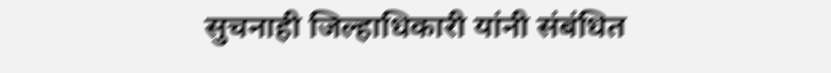सुचनाही जिल्हाधिकारी यांनी संबंधित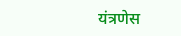यंत्रणेस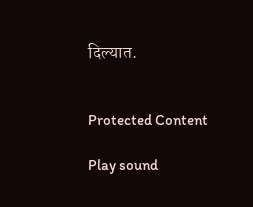दिल्यात.


Protected Content

Play sound